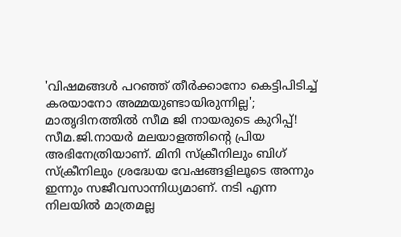'വിഷമങ്ങൾ പറഞ്ഞ് തീർക്കാനോ കെട്ടിപിടിച്ച് കരയാനോ അമ്മയുണ്ടായിരുന്നില്ല'; മാതൃദിനത്തിൽ സീമ ജി നായരുടെ കുറിപ്പ്!
സീമ.ജി.നായർ മലയാളത്തിന്റെ പ്രിയ അഭിനേത്രിയാണ്. മിനി സ്ക്രീനിലും ബിഗ് സ്ക്രീനിലും ശ്രദ്ധേയ വേഷങ്ങളിലൂടെ അന്നും ഇന്നും സജീവസാന്നിധ്യമാണ്. നടി എന്ന നിലയിൽ മാത്രമല്ല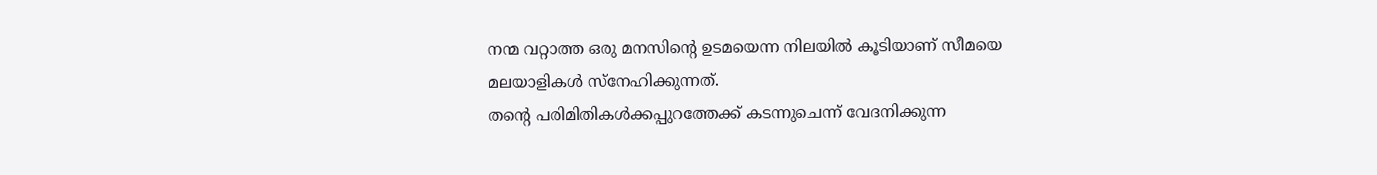നന്മ വറ്റാത്ത ഒരു മനസിന്റെ ഉടമയെന്ന നിലയിൽ കൂടിയാണ് സീമയെ മലയാളികൾ സ്നേഹിക്കുന്നത്.
തന്റെ പരിമിതികൾക്കപ്പുറത്തേക്ക് കടന്നുചെന്ന് വേദനിക്കുന്ന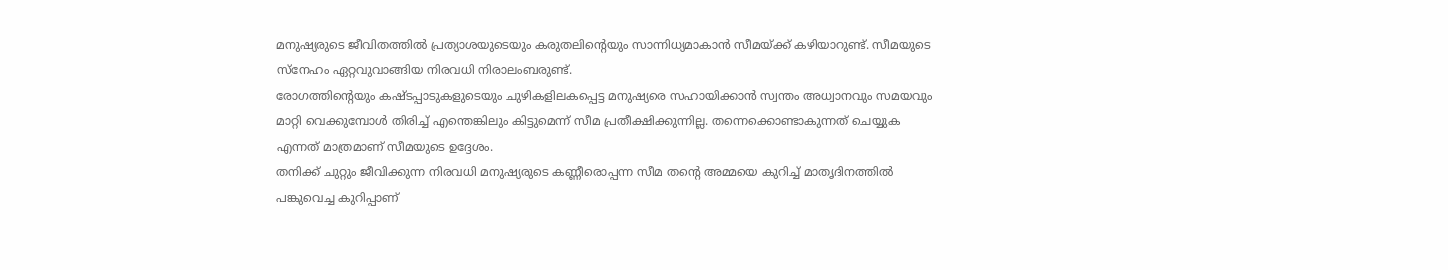മനുഷ്യരുടെ ജീവിതത്തിൽ പ്രത്യാശയുടെയും കരുതലിന്റെയും സാന്നിധ്യമാകാൻ സീമയ്ക്ക് കഴിയാറുണ്ട്. സീമയുടെ സ്നേഹം ഏറ്റവുവാങ്ങിയ നിരവധി നിരാലംബരുണ്ട്.
രോഗത്തിന്റെയും കഷ്ടപ്പാടുകളുടെയും ചുഴികളിലകപ്പെട്ട മനുഷ്യരെ സഹായിക്കാൻ സ്വന്തം അധ്വാനവും സമയവും മാറ്റി വെക്കുമ്പോൾ തിരിച്ച് എന്തെങ്കിലും കിട്ടുമെന്ന് സീമ പ്രതീക്ഷിക്കുന്നില്ല. തന്നെക്കൊണ്ടാകുന്നത് ചെയ്യുക എന്നത് മാത്രമാണ് സീമയുടെ ഉദ്ദേശം.
തനിക്ക് ചുറ്റും ജീവിക്കുന്ന നിരവധി മനുഷ്യരുടെ കണ്ണീരൊപ്പന്ന സീമ തന്റെ അമ്മയെ കുറിച്ച് മാതൃദിനത്തിൽ പങ്കുവെച്ച കുറിപ്പാണ്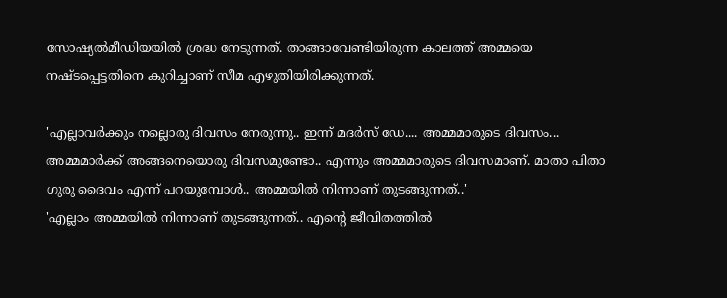സോഷ്യൽമീഡിയയിൽ ശ്രദ്ധ നേടുന്നത്. താങ്ങാവേണ്ടിയിരുന്ന കാലത്ത് അമ്മയെ നഷ്ടപ്പെട്ടതിനെ കുറിച്ചാണ് സീമ എഴുതിയിരിക്കുന്നത്.

'എല്ലാവർക്കും നല്ലൊരു ദിവസം നേരുന്നു.. ഇന്ന് മദർസ് ഡേ.... അമ്മമാരുടെ ദിവസം... അമ്മമാർക്ക് അങ്ങനെയൊരു ദിവസമുണ്ടോ.. എന്നും അമ്മമാരുടെ ദിവസമാണ്. മാതാ പിതാ ഗുരു ദൈവം എന്ന് പറയുമ്പോൾ.. അമ്മയിൽ നിന്നാണ് തുടങ്ങുന്നത്..'
'എല്ലാം അമ്മയിൽ നിന്നാണ് തുടങ്ങുന്നത്.. എന്റെ ജീവിതത്തിൽ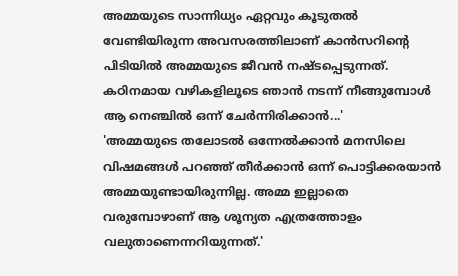അമ്മയുടെ സാന്നിധ്യം ഏറ്റവും കൂടുതൽ വേണ്ടിയിരുന്ന അവസരത്തിലാണ് കാൻസറിന്റെ പിടിയിൽ അമ്മയുടെ ജീവൻ നഷ്ടപ്പെടുന്നത്. കഠിനമായ വഴികളിലൂടെ ഞാൻ നടന്ന് നീങ്ങുമ്പോൾ ആ നെഞ്ചിൽ ഒന്ന് ചേർന്നിരിക്കാൻ...'
'അമ്മയുടെ തലോടൽ ഒന്നേൽക്കാൻ മനസിലെ വിഷമങ്ങൾ പറഞ്ഞ് തീർക്കാൻ ഒന്ന് പൊട്ടിക്കരയാൻ അമ്മയുണ്ടായിരുന്നില്ല. അമ്മ ഇല്ലാതെ വരുമ്പോഴാണ് ആ ശൂന്യത എത്രത്തോളം വലുതാണെന്നറിയുന്നത്.'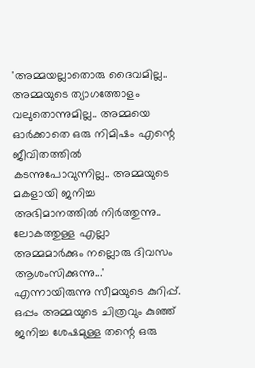'അമ്മയല്ലാതൊരു ദൈവമില്ല.. അമ്മയുടെ ത്യാഗത്തോളം വലുതൊന്നുമില്ല.. അമ്മയെ ഓർക്കാതെ ഒരു നിമിഷം എന്റെ ജീവിതത്തിൽ കടന്നുപോവുന്നില്ല.. അമ്മയുടെ മകളായി ജനിച്ച അഭിമാനത്തിൽ നിർത്തുന്നു.. ലോകത്തുള്ള എല്ലാ അമ്മമാർക്കും നല്ലൊരു ദിവസം ആശംസിക്കുന്നു...' എന്നായിരുന്നു സീമയുടെ കുറിപ്പ്.
ഒപ്പം അമ്മയുടെ ചിത്രവും കുഞ്ഞ് ജനിച്ച ശേഷമുള്ള തന്റെ ഒരു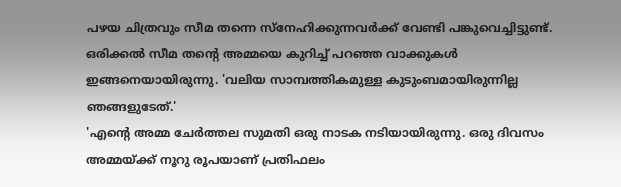പഴയ ചിത്രവും സീമ തന്നെ സ്നേഹിക്കുന്നവർക്ക് വേണ്ടി പങ്കുവെച്ചിട്ടുണ്ട്. ഒരിക്കൽ സീമ തന്റെ അമ്മയെ കുറിച്ച് പറഞ്ഞ വാക്കുകൾ ഇങ്ങനെയായിരുന്നു. 'വലിയ സാമ്പത്തികമുള്ള കുടുംബമായിരുന്നില്ല ഞങ്ങളുടേത്.'
'എന്റെ അമ്മ ചേർത്തല സുമതി ഒരു നാടക നടിയായിരുന്നു. ഒരു ദിവസം അമ്മയ്ക്ക് നൂറു രൂപയാണ് പ്രതിഫലം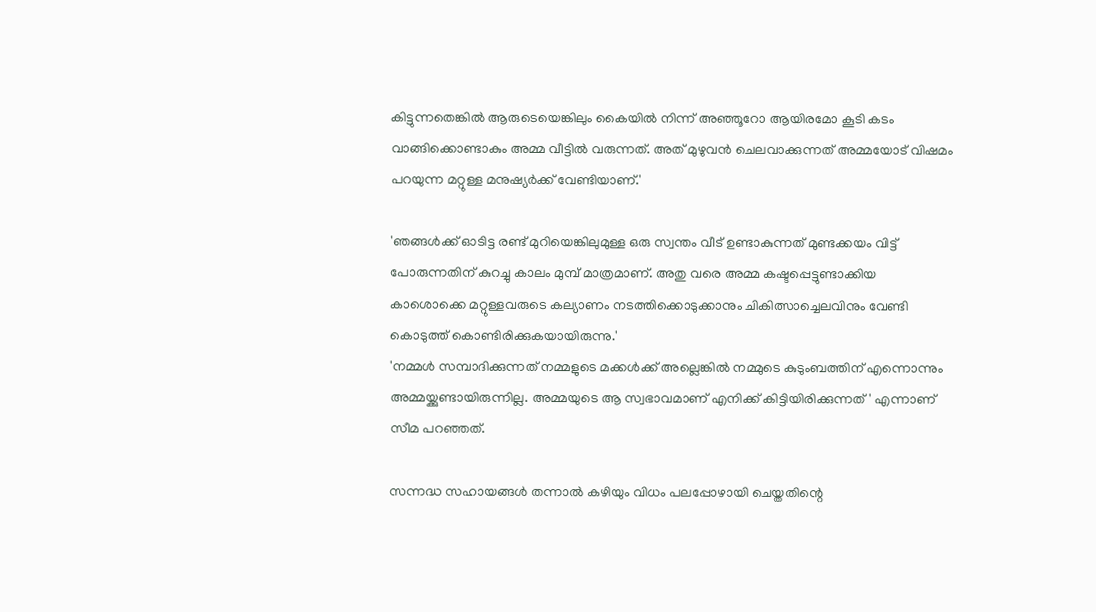കിട്ടുന്നതെങ്കിൽ ആരുടെയെങ്കിലും കൈയിൽ നിന്ന് അഞ്ഞൂറോ ആയിരമോ കൂടി കടം വാങ്ങിക്കൊണ്ടാകും അമ്മ വീട്ടിൽ വരുന്നത്. അത് മുഴുവൻ ചെലവാക്കുന്നത് അമ്മയോട് വിഷമം പറയുന്ന മറ്റുള്ള മനുഷ്യർക്ക് വേണ്ടിയാണ്.'

'ഞങ്ങൾക്ക് ഓടിട്ട രണ്ട് മുറിയെങ്കിലുമുള്ള ഒരു സ്വന്തം വീട് ഉണ്ടാകുന്നത് മുണ്ടക്കയം വിട്ട് പോരുന്നതിന് കുറച്ചു കാലം മുമ്പ് മാത്രമാണ്. അതു വരെ അമ്മ കഷ്ടപ്പെട്ടുണ്ടാക്കിയ കാശൊക്കെ മറ്റുള്ളവരുടെ കല്യാണം നടത്തിക്കൊടുക്കാനും ചികിത്സാച്ചെലവിനും വേണ്ടി കൊടുത്ത് കൊണ്ടിരിക്കുകയായിരുന്നു.'
'നമ്മൾ സമ്പാദിക്കുന്നത് നമ്മളുടെ മക്കൾക്ക് അല്ലെങ്കിൽ നമ്മുടെ കുടുംബത്തിന് എന്നൊന്നും അമ്മയ്ക്കുണ്ടായിരുന്നില്ല. അമ്മയുടെ ആ സ്വഭാവമാണ് എനിക്ക് കിട്ടിയിരിക്കുന്നത്' എന്നാണ് സീമ പറഞ്ഞത്.

സന്നദ്ധ സഹായങ്ങൾ തന്നാൽ കഴിയും വിധം പലപ്പോഴായി ചെയ്തതിന്റെ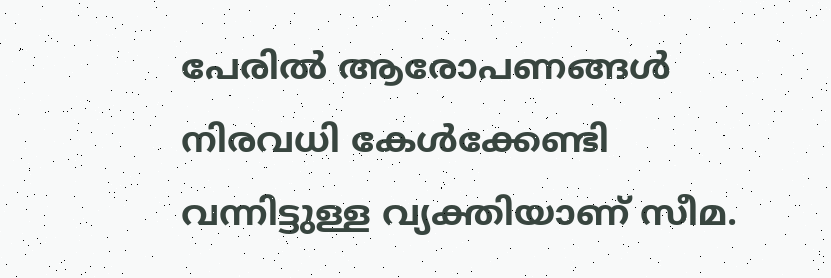പേരിൽ ആരോപണങ്ങൾ നിരവധി കേൾക്കേണ്ടി വന്നിട്ടുള്ള വ്യക്തിയാണ് സീമ.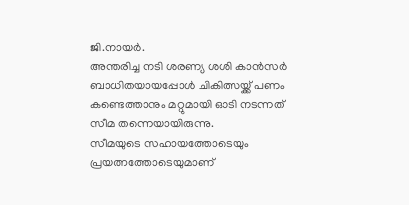ജി.നായർ.
അന്തരിച്ച നടി ശരണ്യ ശശി കാൻസർ ബാധിതയായപ്പോൾ ചികിത്സയ്ക്ക് പണം കണ്ടെത്താനും മറ്റുമായി ഓടി നടന്നത് സീമ തന്നെയായിരുന്നു.
സീമയുടെ സഹായത്തോടെയും പ്രയത്നത്തോടെയുമാണ്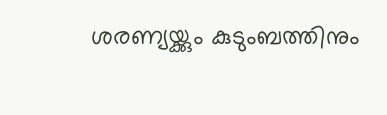ശരണ്യയ്ക്കും കുടുംബത്തിനും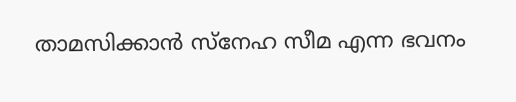താമസിക്കാൻ സ്നേഹ സീമ എന്ന ഭവനം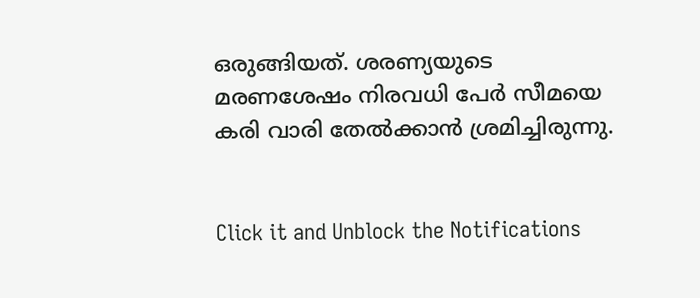ഒരുങ്ങിയത്. ശരണ്യയുടെ മരണശേഷം നിരവധി പേർ സീമയെ കരി വാരി തേൽക്കാൻ ശ്രമിച്ചിരുന്നു.


Click it and Unblock the Notifications